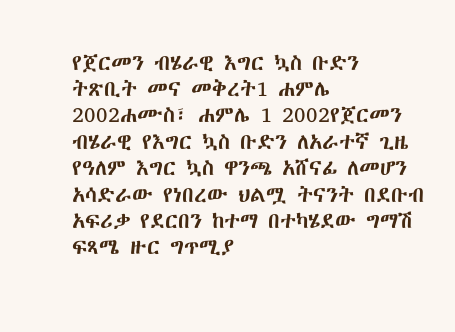የጀርመን ብሄራዊ እግር ኳስ ቡድን ትጽቢት መና መቅረት1 ሐምሌ 2002ሐሙስ፣ ሐምሌ 1 2002የጀርመን ብሄራዊ የእግር ኳስ ቡድን ለአራተኛ ጊዜ የዓለም እግር ኳስ ዋንጫ አሸናፊ ለመሆን አሳድራው የነበረው ህልሟ ትናንት በደቡብ አፍሪቃ የደርበን ከተማ በተካሄደው ግማሽ ፍጻሜ ዙር ግጥሚያ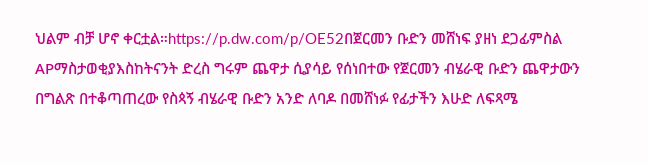ህልም ብቻ ሆኖ ቀርቷል።https://p.dw.com/p/OE52በጀርመን ቡድን መሸነፍ ያዘነ ደጋፊምስል APማስታወቂያእስከትናንት ድረስ ግሩም ጨዋታ ሲያሳይ የሰነበተው የጀርመን ብሄራዊ ቡድን ጨዋታውን በግልጽ በተቆጣጠረው የስጳኝ ብሄራዊ ቡድን አንድ ለባዶ በመሸነፉ የፊታችን እሁድ ለፍጻሜ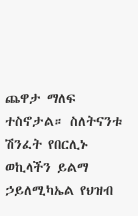ጨዋታ ማለፍ ተስኖታል። ስለትናንቱ ሽንፈት የበርሊኑ ወኪላችን ይልማ ኃይለሚካኤል የህዝብ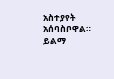አስተያየት አሰባስቦዋል። ይልማ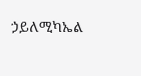ኃይለሚካኤል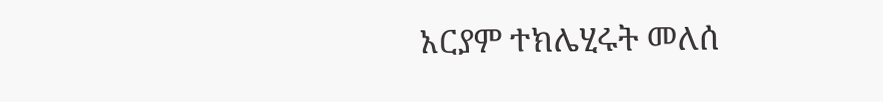አርያም ተክሌሂሩት መለሰ